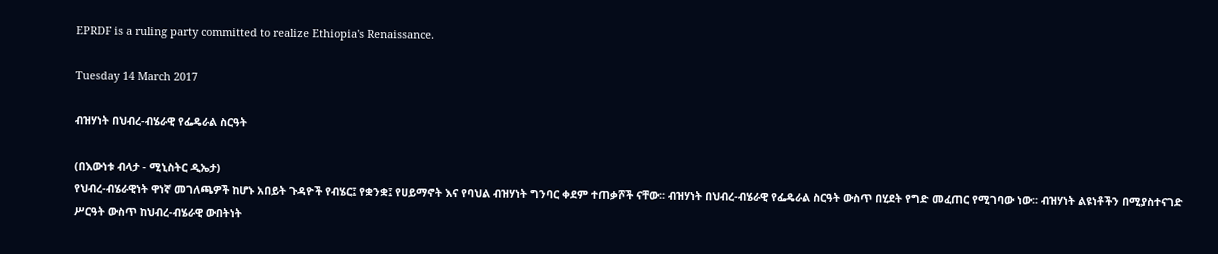EPRDF is a ruling party committed to realize Ethiopia's Renaissance.

Tuesday 14 March 2017

ብዝሃነት በህብረ-ብሄራዊ የፌዴራል ስርዓት

(በእውነቱ ብላታ - ሚኒስትር ዲኤታ)
የህብረ-ብሄራዊነት ዋነኛ መገለጫዎች ከሆኑ አበይት ጉዳዮች የብሄር፤ የቋንቋ፤ የሀይማኖት እና የባህል ብዝሃነት ግንባር ቀደም ተጠቃሾች ናቸው፡፡ ብዝሃነት በህብረ-ብሄራዊ የፌዴራል ስርዓት ውስጥ በሂደት የግድ መፈጠር የሚገባው ነው፡፡ ብዝሃነት ልዩነቶችን በሚያስተናገድ ሥርዓት ውስጥ ከህብረ-ብሄራዊ ውበትነት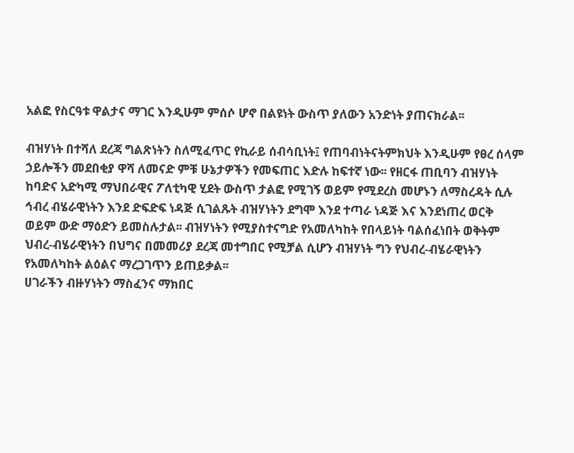አልፎ የስርዓቱ ዋልታና ማገር እንዲሁም ምሰሶ ሆኖ በልዩነት ውስጥ ያለውን አንድነት ያጠናክራል፡፡

ብዝሃነት በተሻለ ደረጃ ግልጽነትን ስለሚፈጥር የኪራይ ሰብሳቢነት፤ የጠባብነትናትምክህት እንዲሁም የፀረ ሰላም ኃይሎችን መደበቂያ ዋሻ ለመናድ ምቹ ሁኔታዎችን የመፍጠር እድሉ ከፍተኛ ነው፡፡ የዘርፋ ጠቢባን ብዝሃነት ከባድና አድካሚ ማህበራዊና ፖለቲካዊ ሂደት ውስጥ ታልፎ የሚገኝ ወይም የሚደረስ መሆኑን ለማስረዳት ሲሉ ኅብረ ብሄራዊነትን እንደ ድፍድፍ ነዳጅ ሲገልጹት ብዝሃነትን ደግሞ እንደ ተጣራ ነዳጅ እና እንደነጠረ ወርቅ ወይም ውድ ማዕድን ይመስሉታል፡፡ ብዝሃነትን የሚያስተናግድ የአመለካከት የበላይነት ባልሰፈነበት ወቅትም ህብረ-ብሄራዊነትን በህግና በመመሪያ ደረጃ መተግበር የሚቻል ሲሆን ብዝሃነት ግን የህብረ-ብሄራዊነትን የአመለካከት ልዕልና ማረጋገጥን ይጠይቃል፡፡
ሀገራችን ብዙሃነትን ማስፈንና ማክበር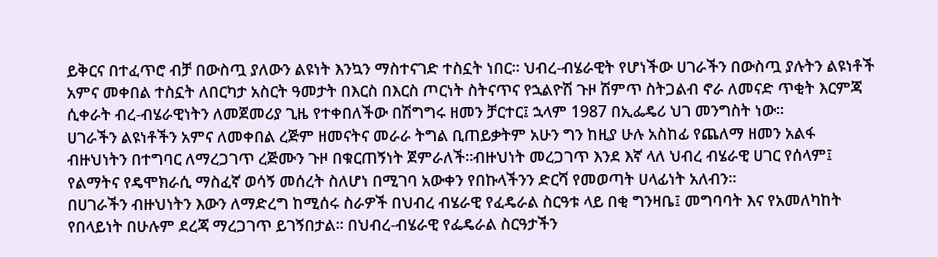ይቅርና በተፈጥሮ ብቻ በውስጧ ያለውን ልዩነት እንኳን ማስተናገድ ተስኗት ነበር፡፡ ህብረ-ብሄራዊት የሆነችው ሀገራችን በውስጧ ያሉትን ልዩነቶች አምና መቀበል ተስኗት ለበርካታ አስርት ዓመታት በእርስ በእርስ ጦርነት ስትናጥና የኋልዮሽ ጉዞ ሽምጥ ስትጋልብ ኖራ ለመናድ ጥቂት እርምጃ ሲቀራት ብረ-ብሄራዊነትን ለመጀመሪያ ጊዜ የተቀበለችው በሽግግሩ ዘመን ቻርተር፤ ኋላም 1987 በኢፌዴሪ ህገ መንግስት ነው፡፡
ሀገራችን ልዩነቶችን አምና ለመቀበል ረጅም ዘመናትና መራራ ትግል ቢጠይቃትም አሁን ግን ከዚያ ሁሉ አስከፊ የጨለማ ዘመን አልፋ ብዙህነትን በተግባር ለማረጋገጥ ረጅሙን ጉዞ በቁርጠኝነት ጀምራለች፡፡ብዙህነት መረጋገጥ እንደ እኛ ላለ ህብረ ብሄራዊ ሀገር የሰላም፤ የልማትና የዴሞክራሲ ማስፈኛ ወሳኝ መሰረት ስለሆነ በሚገባ አውቀን የበኩላችንን ድርሻ የመወጣት ሀላፊነት አለብን፡፡
በሀገራችን ብዙህነትን እውን ለማድረግ ከሚሰሩ ስራዎች በህብረ ብሄራዊ የፈዴራል ስርዓቱ ላይ በቂ ግንዛቤ፤ መግባባት እና የአመለካከት የበላይነት በሁሉም ደረጃ ማረጋገጥ ይገኝበታል፡፡ በህብረ-ብሄራዊ የፌዴራል ስርዓታችን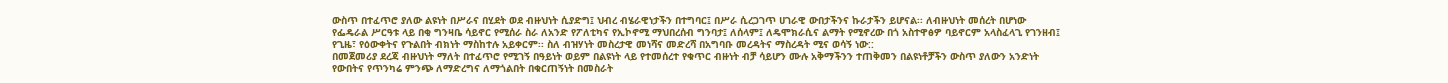ውስጥ በተፈጥሮ ያለው ልዩነት በሥራና በሂደት ወደ ብዙህነት ሲያድግ፤ ህብረ ብሄራዊነታችን በተግባር፤ በሥራ ሲረጋገጥ ሀገራዊ ውበታችንና ኩራታችን ይሆናል፡፡ ለብዙህነት መሰረት በሆነው የፌዴራል ሥርዓቱ ላይ በቂ ግንዛቤ ሳይኖር የሚሰራ ስራ ለአንድ የፖለቲካና የኢኮኖሚ ማህበረሰብ ግንባታ፤ ለሰላም፤ ለዴሞክራሲና ልማት የሚኖረው በጎ አስተዋፅዎ ባይኖርም አላስፈላጊ የገንዘብ፤ የጊዜ፣ የዕውቀትና የጉልበት ብክነት ማስከተሉ አይቀርም፡፡ ስለ ብዝሃነት መስረታዊ መነሻና መድረሻ በአግባቡ መረዳትና ማስረዳት ሚና ወሳኝ ነው::
በመጀመሪያ ደረጃ ብዙህነት ማለት በተፈጥሮ የሚገኝ በዓይነት ወይም በልዩነት ላይ የተመሰረተ የቁጥር ብዙነት ብቻ ሳይሆን ሙሉ አቅማችንን ተጠቅመን በልዩነቶቻችን ውስጥ ያለውን አንድነት የውበትና የጥንካሬ ምንጭ ለማድረግና ለማጎልበት በቁርጠኝነት በመስራት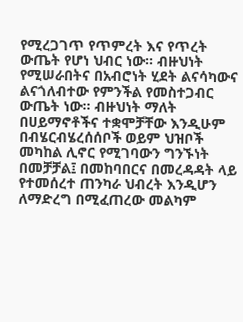የሚረጋገጥ የጥምረት እና የጥረት ውጤት የሆነ ህብር ነው፡፡ ብዙህነት የሚሠራበትና በአብሮነት ሂደት ልናሳካውና ልናጎለብተው የምንችል የመስተጋብር ውጤት ነው፡፡ ብዙህነት ማለት በሀይማኖቶችና ተቋሞቻቸው እንዲሁም በብሄርብሄረሰሰቦች ወይም ህዝቦች መካከል ሊኖር የሚገባውን ግንኙነት በመቻቻል፤ በመከባበርና በመረዳዳት ላይ የተመሰረተ ጠንካራ ህብረት እንዲሆን ለማድረግ በሚፈጠረው መልካም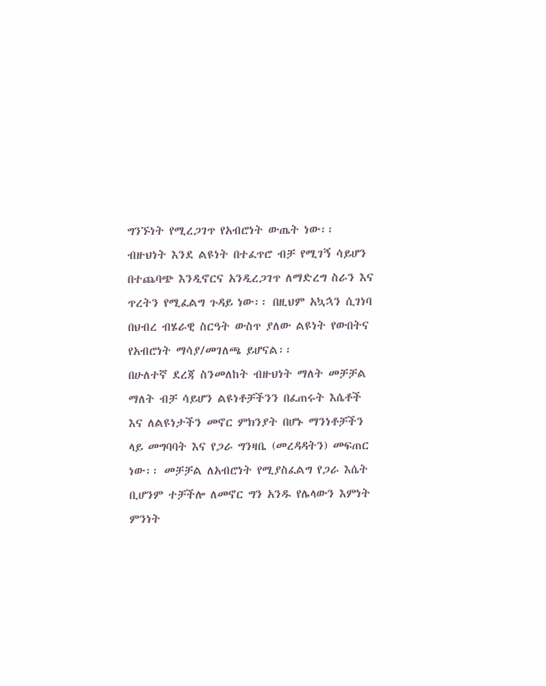ግንኙነት የሚረጋገጥ የአብሮነት ውጤት ነው፡፡ ብዙህነት እንደ ልዩነት በተፈጥሮ ብቻ የሚገኝ ሳይሆን በተጨባጭ እንዲኖርና አንዲረጋገጥ ለማድረግ ስራን እና ጥረትን የሚፈልግ ጉዳይ ነው፡፡ በዚህም አኳኋን ሲገነባ በህብረ ብሄራዊ ስርዓት ውስጥ ያለው ልዩነት የውበትና የአብሮነት ማሳያ/መገለጫ ይሆናል፡፡
በሁለተኛ ደረጃ ስንመለከት ብዙህነት ማለት መቻቻል ማለት ብቻ ሳይሆን ልዩነቶቻችንን በፈጠሩት እሴቶች እና ለልዩነታችን መኖር ምክንያት በሆኑ ማንነቶቻችን ላይ መግባባት እና የጋራ ግንዛቤ (መረዳዳትን) መፍጠር ነው፡፡ መቻቻል ለአብሮነት የሚያስፈልግ የጋራ እሴት ቢሆንም ተቻችሎ ለመኖር ግን አንዱ የሌላውን እምነት ምንነት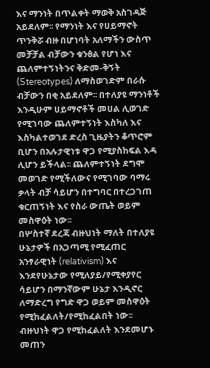እና ማንነት በጥልቀት ማወቅ አስገዳጅ አይደለም፡፡ የማንነት እና የሀይማኖት ጥንቅሯ ብዙ በሆነባት አለማችን ውስጥ መቻቻል ብቻውን ቁንፅል የሆነ እና ጨለምተኝነትንና ቅድመ-ቅኝት (Stereotypes) ለማስወገድም በራሱ ብቻውን በቂ አይደለም፡፡ በተለያዩ ማንነቶች እንዲሁም ሀይማኖቶች መሀል ሊወገድ የሚገባው ጨለምተኝነት እስካለ እና እስካልተወገደ ድረስ ጊዜያትን ቆጥሮም ቢሆን በአሉታዊነቱ ዋጋ የሚያስከፍል እዳ ሊሆን ይችላል፡፡ ጨለምተኝነት ደግሞ መወገድ የሚችለውና የሚገባው ባማሩ ቃላት ብቻ ሳይሆን በተግባር በተረጋገጠ ቁርጠኝነት እና የስራ ውጤት ወይም መስዋዕት ነው፡፡
በሦስተኛ ደረጃ ብዙህነት ማለት በተለያዩ ሁኔታዎች በአጋጣሚ የሚፈጠር አንፃራዊነት (relativism) እና እንደየሁኔታው የሚለያይ/የሚቀያየር ሳይሆን በማንኛውም ሁኔታ እንዲኖር ለማድረግ የግድ ዋጋ ወይም መስዋዕት የሚከፈልለት/የሚከፈልበት ነው፡፡ ብዙህነት ዋጋ የሚከፈልለት እንደመሆኑ መጠን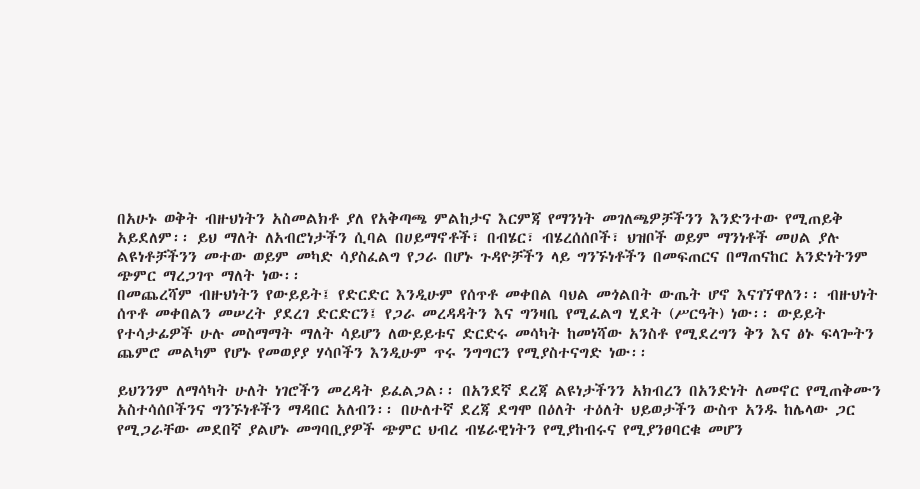በአሁኑ ወቅት ብዙህነትን አስመልክቶ ያለ የአቅጣጫ ምልከታና እርምጃ የማንነት መገለጫዎቻችንን እንድንተው የሚጠይቅ አይደለም፡፡ ይህ ማለት ለአብሮነታችን ሲባል በሀይማኖቶች፣ በብሄር፣ ብሄረሰሰቦች፣ ህዝቦች ወይም ማንነቶች መሀል ያሉ ልዩነቶቻችንን መተው ወይም መካድ ሳያስፈልግ የጋራ በሆኑ ጉዳዮቻችን ላይ ግንኙነቶችን በመፍጠርና በማጠናከር አንድነትንም ጭምር ማረጋገጥ ማለት ነው፡፡
በመጨረሻም ብዙህነትን የውይይት፤ የድርድር እንዲሁም የሰጥቶ መቀበል ባህል መጎልበት ውጤት ሆኖ እናገኘዋለን፡፡ ብዙህነት ሰጥቶ መቀበልን መሠረት ያደረገ ድርድርን፤ የጋራ መረዳዳትን እና ግንዛቤ የሚፈልግ ሂደት (ሥርዓት) ነው፡፡ ውይይት የተሳታፊዎች ሁሉ መስማማት ማለት ሳይሆን ለውይይቱና ድርድሩ መሳካት ከመነሻው አንስቶ የሚደረግን ቅን እና ፅኑ ፍላጐትን ጨምሮ መልካም የሆኑ የመወያያ ሃሳቦችን እንዲሁም ጥሩ ንግግርን የሚያስተናግድ ነው፡፡

ይህንንም ለማሳካት ሁለት ነገሮችን መረዳት ይፈልጋል፡፡ በአንደኛ ደረጃ ልዩነታችንን አክብረን በአንድነት ለመኖር የሚጠቅሙን አስተሳሰቦችንና ግንኙነቶችን ማዳበር አለብን፡፡ በሁለተኛ ደረጃ ደግሞ በዕለት ተዕለት ህይወታችን ውስጥ አንዱ ከሌላው ጋር የሚጋራቸው መደበኛ ያልሆኑ መግባቢያዎች ጭምር ህብረ ብሄራዊነትን የሚያከብሩና የሚያንፀባርቁ መሆን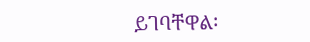ይገባቸዋል፡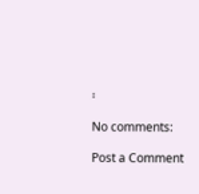፡

No comments:

Post a Comment